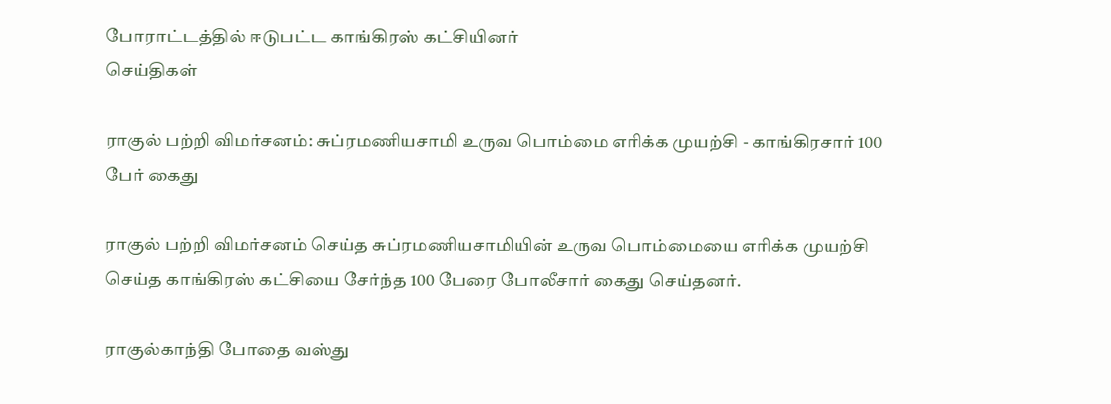போராட்டத்தில் ஈடுபட்ட காங்கிரஸ் கட்சியினர்
செய்திகள்

ராகுல் பற்றி விமர்சனம்: சுப்ரமணியசாமி உருவ பொம்மை எரிக்க முயற்சி - காங்கிரசார் 100 பேர் கைது

ராகுல் பற்றி விமர்சனம் செய்த சுப்ரமணியசாமியின் உருவ பொம்மையை எரிக்க முயற்சி செய்த காங்கிரஸ் கட்சியை சேர்ந்த 100 பேரை போலீசார் கைது செய்தனர்.

ராகுல்காந்தி போதை வஸ்து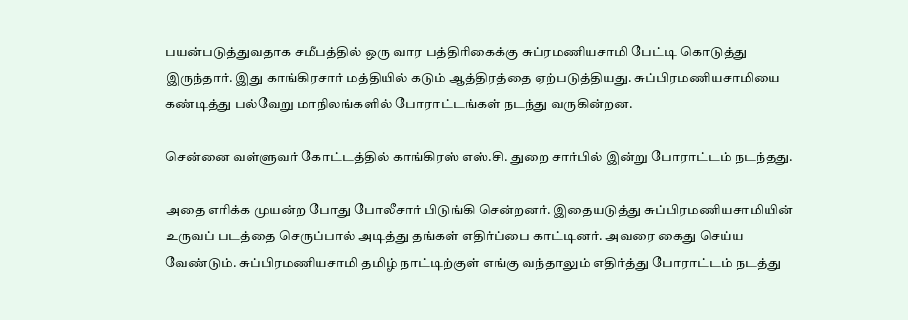பயன்படுத்துவதாக சமீபத்தில் ஒரு வார பத்திரிகைக்கு சுப்ரமணியசாமி பேட்டி கொடுத்து இருந்தார். இது காங்கிரசார் மத்தியில் கடும் ஆத்திரத்தை ஏற்படுத்தியது. சுப்பிரமணியசாமியை கண்டித்து பல்வேறு மாநிலங்களில் போராட்டங்கள் நடந்து வருகின்றன.

சென்னை வள்ளுவர் கோட்டத்தில் காங்கிரஸ் எஸ்.சி. துறை சார்பில் இன்று போராட்டம் நடந்தது.

அதை எரிக்க முயன்ற போது போலீசார் பிடுங்கி சென்றனர். இதையடுத்து சுப்பிரமணியசாமியின் உருவப் படத்தை செருப்பால் அடித்து தங்கள் எதிர்ப்பை காட்டினர். அவரை கைது செய்ய வேண்டும். சுப்பிரமணியசாமி தமிழ் நாட்டிற்குள் எங்கு வந்தாலும் எதிர்த்து போராட்டம் நடத்து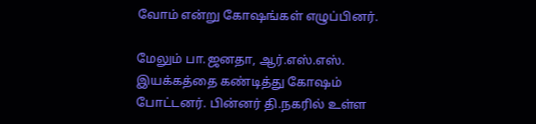வோம் என்று கோ‌ஷங்கள் எழுப்பினர்.

மேலும் பா.ஜனதா, ஆர்.எஸ்.எஸ். இயக்கத்தை கண்டித்து கோ‌ஷம் போட்டனர். பின்னர் தி.நகரில் உள்ள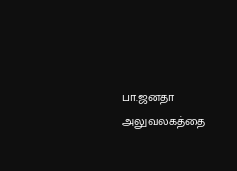பா.ஜனதா அலுவலகத்தை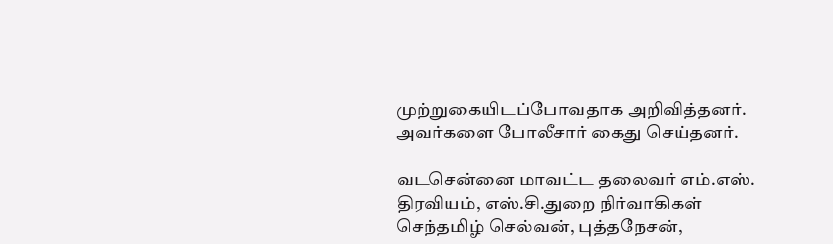முற்றுகையிடப்போவதாக அறிவித்தனர். அவர்களை போலீசார் கைது செய்தனர்.

வடசென்னை மாவட்ட தலைவர் எம்.எஸ். திரவியம், எஸ்.சி.துறை நிர்வாகிகள் செந்தமிழ் செல்வன், புத்தநேசன்,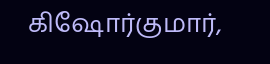கிஷோர்குமார்,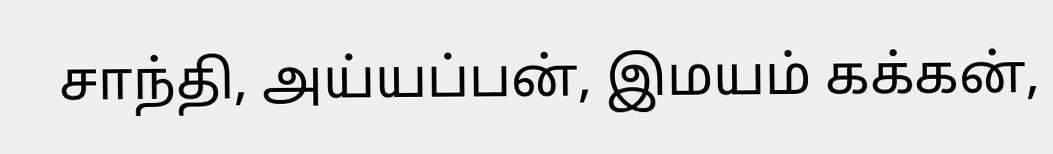சாந்தி, அய்யப்பன், இமயம் கக்கன்,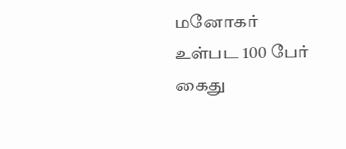மனோகர் உள்பட 100 பேர் கைது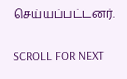செய்யப்பட்டனர்.

SCROLL FOR NEXT